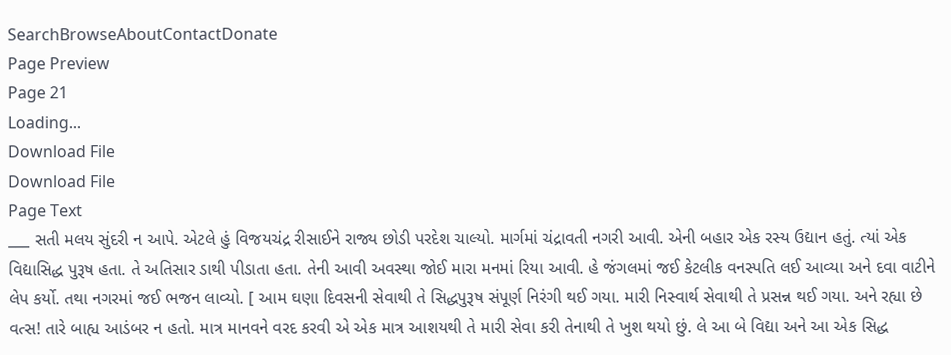SearchBrowseAboutContactDonate
Page Preview
Page 21
Loading...
Download File
Download File
Page Text
___ સતી મલય સુંદરી ન આપે. એટલે હું વિજયચંદ્ર રીસાઈને રાજ્ય છોડી પરદેશ ચાલ્યો. માર્ગમાં ચંદ્રાવતી નગરી આવી. એની બહાર એક રસ્ય ઉદ્યાન હતું. ત્યાં એક વિદ્યાસિદ્ધ પુરૂષ હતા. તે અતિસાર ડાથી પીડાતા હતા. તેની આવી અવસ્થા જોઈ મારા મનમાં રિયા આવી. હે જંગલમાં જઈ કેટલીક વનસ્પતિ લઈ આવ્યા અને દવા વાટીને લેપ કર્યો. તથા નગરમાં જઈ ભજન લાવ્યો. [ આમ ઘણા દિવસની સેવાથી તે સિદ્ધપુરૂષ સંપૂર્ણ નિરંગી થઈ ગયા. મારી નિસ્વાર્થ સેવાથી તે પ્રસન્ન થઈ ગયા. અને રહ્યા છે વત્સ! તારે બાહ્ય આડંબર ન હતો. માત્ર માનવને વરદ કરવી એ એક માત્ર આશયથી તે મારી સેવા કરી તેનાથી તે ખુશ થયો છું. લે આ બે વિદ્યા અને આ એક સિદ્ધ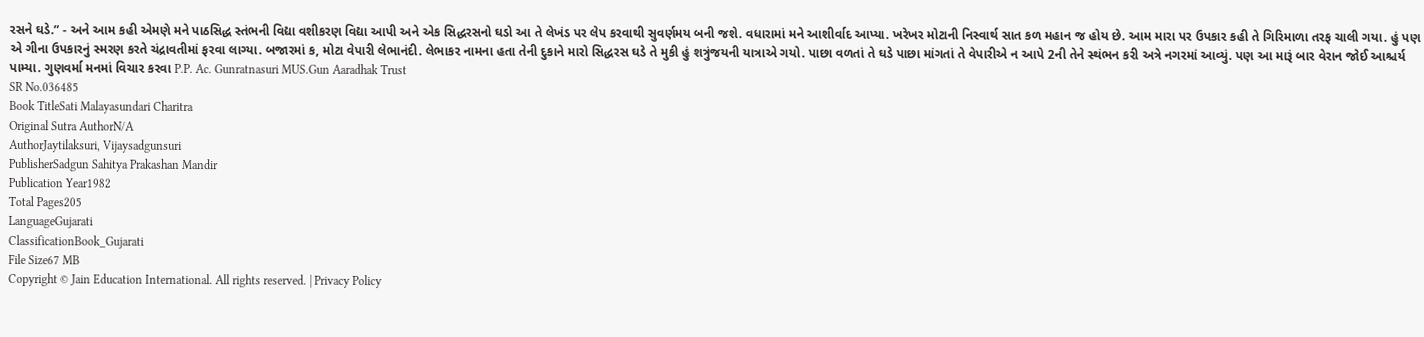રસને ઘડે.” - અને આમ કહી એમણે મને પાઠસિદ્ધ સ્તંભની વિદ્યા વશીકરણ વિદ્યા આપી અને એક સિદ્ધરસનો ઘડો આ તે લેખંડ પર લેપ કરવાથી સુવર્ણમય બની જશે. વધારામાં મને આશીર્વાદ આપ્યા. ખરેખર મોટાની નિસ્વાર્થ સાત કળ મહાન જ હોય છે. આમ મારા પર ઉપકાર કહી તે ગિરિમાળા તરફ ચાલી ગયા. હું પણ એ ગીના ઉપકારનું સ્મરણ કરતે ચંદ્રાવતીમાં ફરવા લાગ્યા. બજારમાં ક, મોટા વેપારી લેભાનંદી. લેભાકર નામના હતા તેની દુકાને મારો સિદ્ધરસ ઘડે તે મુકી હું શત્રુંજયની યાત્રાએ ગયો. પાછા વળતાં તે ઘડે પાછા માંગતાં તે વેપારીએ ન આપે 2ની તેને સ્થંભન કરી અત્રે નગરમાં આવ્યું. પણ આ મારૂં બાર વેરાન જોઈ આશ્ચર્ય પામ્યા. ગુણવર્મા મનમાં વિચાર કરવા P.P. Ac. Gunratnasuri MUS.Gun Aaradhak Trust
SR No.036485
Book TitleSati Malayasundari Charitra
Original Sutra AuthorN/A
AuthorJaytilaksuri, Vijaysadgunsuri
PublisherSadgun Sahitya Prakashan Mandir
Publication Year1982
Total Pages205
LanguageGujarati
ClassificationBook_Gujarati
File Size67 MB
Copyright © Jain Education International. All rights reserved. | Privacy Policy